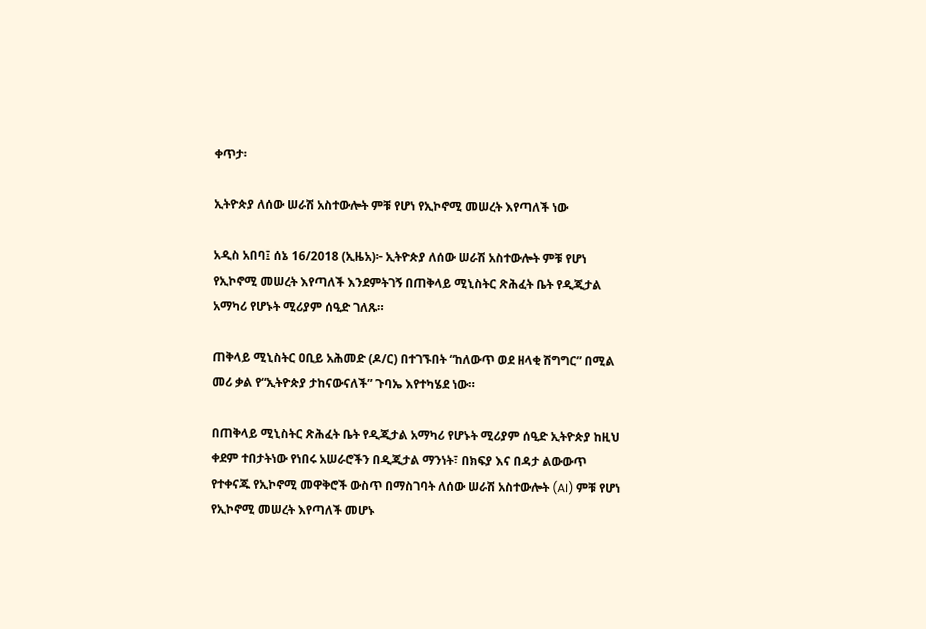ቀጥታ፡

ኢትዮጵያ ለሰው ሠራሽ አስተውሎት ምቹ የሆነ የኢኮኖሚ መሠረት እየጣለች ነው

አዲስ አበባ፤ ሰኔ 16/2018 (ኢዜአ)፦ ኢትዮጵያ ለሰው ሠራሽ አስተውሎት ምቹ የሆነ የኢኮኖሚ መሠረት እየጣለች እንደምትገኝ በጠቅላይ ሚኒስትር ጽሕፈት ቤት የዲጂታል አማካሪ የሆኑት ሚሪያም ሰዒድ ገለጹ።

ጠቅላይ ሚኒስትር ዐቢይ አሕመድ (ዶ/ር) በተገኙበት “ከለውጥ ወደ ዘላቂ ሽግግር” በሚል መሪ ቃል የ“ኢትዮጵያ ታከናውናለች” ጉባኤ እየተካሄደ ነው።

በጠቅላይ ሚኒስትር ጽሕፈት ቤት የዲጂታል አማካሪ የሆኑት ሚሪያም ሰዒድ ኢትዮጵያ ከዚህ ቀደም ተበታትነው የነበሩ አሠራሮችን በዲጂታል ማንነት፣ በክፍያ እና በዳታ ልውውጥ የተቀናጁ የኢኮኖሚ መዋቅሮች ውስጥ በማስገባት ለሰው ሠራሽ አስተውሎት (AI) ምቹ የሆነ የኢኮኖሚ መሠረት እየጣለች መሆኑ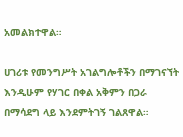አመልክተዋል።

ሀገሪቱ የመንግሥት አገልግሎቶችን በማገናኘት እንዲሁም የሃገር በቀል አቅምን በጋራ በማሳደግ ላይ እንደምትገኝ ገልጸዋል።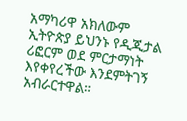አማካሪዋ አክለውም ኢትዮጵያ ይህንኑ የዲጂታል ሪፎርም ወደ ምርታማነት እየቀየረችው እንደምትገኝ አብራርተዋል።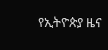የኢትዮጵያ ዜና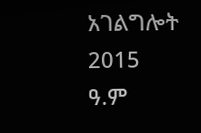አገልግሎት
2015
ዓ.ም